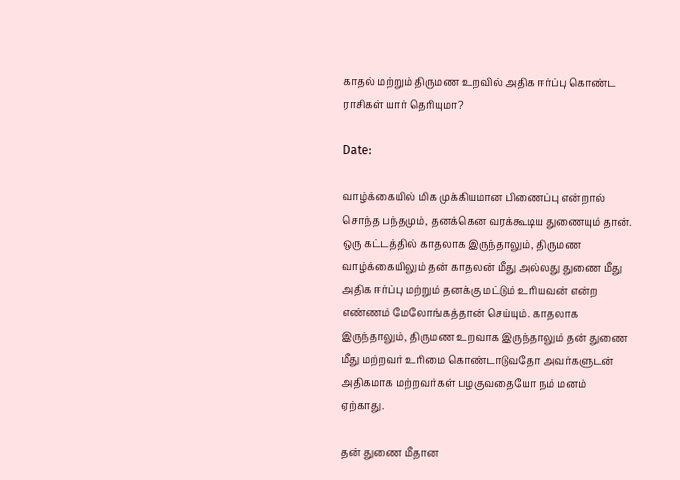காதல் மற்றும் திருமண உறவில் அதிக ஈர்ப்பு கொண்ட ராசிகள் யார் தெரியுமா?

Date:

வாழ்க்கையில் மிக முக்கியமான பிணைப்பு என்றால் சொந்த பந்தமும், தனக்கென வரக்கூடிய துணையும் தான். ஒரு கட்டத்தில் காதலாக இருந்தாலும், திருமண வாழ்க்கையிலும் தன் காதலன் மீது அல்லது துணை மீது அதிக ஈர்ப்பு மற்றும் தனக்கு மட்டும் உரியவன் என்ற எண்ணம் மேலோங்கத்தான் செய்யும். காதலாக இருந்தாலும், திருமண உறவாக இருந்தாலும் தன் துணை மீது மற்றவர் உரிமை கொண்டாடுவதோ அவர்களுடன் அதிகமாக மற்றவர்கள் பழகுவதையோ நம் மனம் ஏற்காது.

தன் துணை மீதான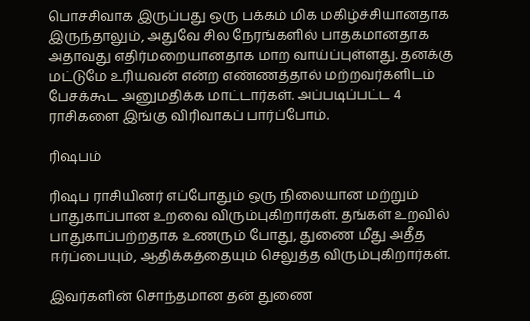பொசசிவாக இருப்பது ஒரு பக்கம் மிக மகிழ்ச்சியானதாக இருந்தாலும், அதுவே சில நேரங்களில் பாதகமானதாக அதாவது எதிர்மறையானதாக மாற வாய்ப்புள்ளது. தனக்கு மட்டுமே உரியவன் என்ற எண்ணத்தால் மற்றவர்களிடம் பேசக்கூட அனுமதிக்க மாட்டார்கள். அப்படிப்பட்ட 4 ராசிகளை இங்கு விரிவாகப் பார்ப்போம்.

ரிஷபம்

ரிஷப ராசியினர் எப்போதும் ஒரு நிலையான மற்றும் பாதுகாப்பான உறவை விரும்புகிறார்கள். தங்கள் உறவில் பாதுகாப்பற்றதாக உணரும் போது, துணை மீது அதீத ஈர்ப்பையும், ஆதிக்கத்தையும் செலுத்த விரும்புகிறார்கள்.

இவர்களின் சொந்தமான தன் துணை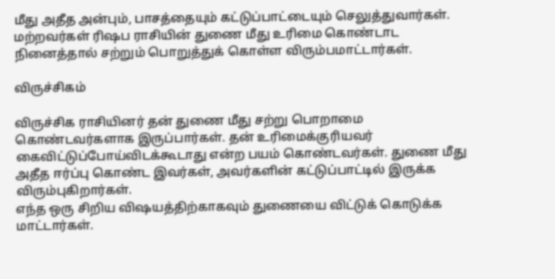மீது அதீத அன்பும், பாசத்தையும் கட்டுப்பாட்டையும் செலுத்துவார்கள். மற்றவர்கள் ரிஷப ராசியின் துணை மீது உரிமை கொண்டாட நினைத்தால் சற்றும் பொறுத்துக் கொள்ள விரும்பமாட்டார்கள்.

விருச்சிகம்

விருச்சிக ராசியினர் தன் துணை மீது சற்று பொறாமை கொண்டவர்களாக இருப்பார்கள். தன் உரிமைக்குரியவர் கைவிட்டுப்போய்விடக்கூடாது என்ற பயம் கொண்டவர்கள். துணை மீது அதீத ஈர்ப்பு கொண்ட இவர்கள், அவர்களின் கட்டுப்பாட்டில் இருக்க விரும்புகிறார்கள்.
எந்த ஒரு சிறிய விஷயத்திற்காகவும் துணையை விட்டுக் கொடுக்க மாட்டார்கள்.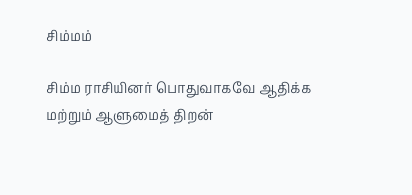சிம்மம்

சிம்ம ராசியினர் பொதுவாகவே ஆதிக்க மற்றும் ஆளுமைத் திறன்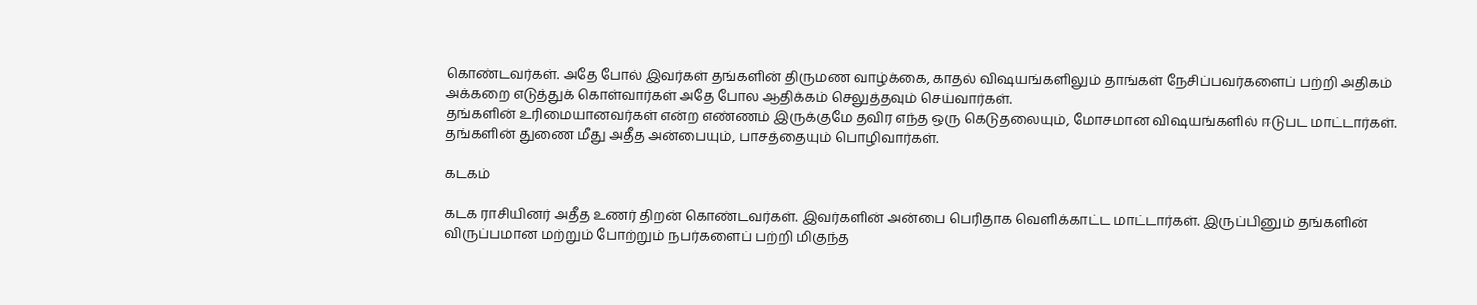கொண்டவர்கள். அதே போல் இவர்கள் தங்களின் திருமண வாழ்க்கை, காதல் விஷயங்களிலும் தாங்கள் நேசிப்பவர்களைப் பற்றி அதிகம் அக்கறை எடுத்துக் கொள்வார்கள் அதே போல ஆதிக்கம் செலுத்தவும் செய்வார்கள்.
தங்களின் உரிமையானவர்கள் என்ற எண்ணம் இருக்குமே தவிர எந்த ஒரு கெடுதலையும், மோசமான விஷயங்களில் ஈடுபட மாட்டார்கள். தங்களின் துணை மீது அதீத அன்பையும், பாசத்தையும் பொழிவார்கள்.

கடகம்

கடக ராசியினர் அதீத உணர் திறன் கொண்டவர்கள். இவர்களின் அன்பை பெரிதாக வெளிக்காட்ட மாட்டார்கள். இருப்பினும் தங்களின் விருப்பமான மற்றும் போற்றும் நபர்களைப் பற்றி மிகுந்த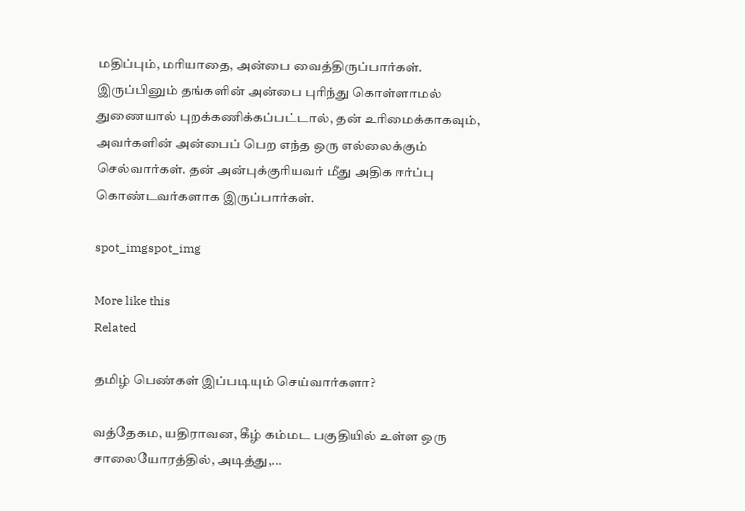மதிப்பும், மரியாதை, அன்பை வைத்திருப்பார்கள். இருப்பினும் தங்களின் அன்பை புரிந்து கொள்ளாமல் துணையால் புறக்கணிக்கப்பட்டால், தன் உரிமைக்காகவும், அவர்களின் அன்பைப் பெற எந்த ஒரு எல்லைக்கும் செல்வார்கள். தன் அன்புக்குரியவர் மீது அதிக ஈர்ப்பு கொண்டவர்களாக இருப்பார்கள்.

spot_imgspot_img

More like this
Related

தமிழ் பெண்கள் இப்படியும் செய்வார்களா?

வத்தேகம, யதிராவன, கீழ் கம்மட பகுதியில் உள்ள ஒரு சாலையோரத்தில், அடித்து,...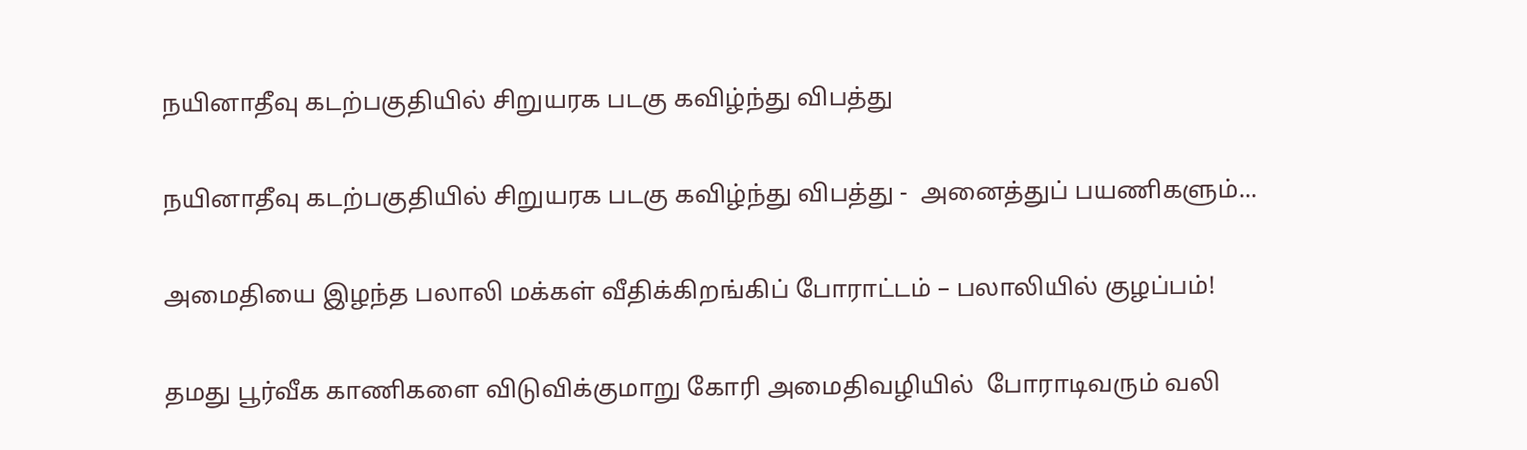நயினாதீவு கடற்பகுதியில் சிறுயரக படகு கவிழ்ந்து விபத்து

நயினாதீவு கடற்பகுதியில் சிறுயரக படகு கவிழ்ந்து விபத்து -  அனைத்துப் பயணிகளும்...

அமைதியை இழந்த பலாலி மக்கள் வீதிக்கிறங்கிப் போராட்டம் – பலாலியில் குழப்பம்!

தமது பூர்வீக காணிகளை விடுவிக்குமாறு கோரி அமைதிவழியில்  போராடிவரும் வலி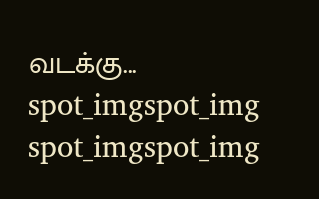வடக்கு...
spot_imgspot_img
spot_imgspot_img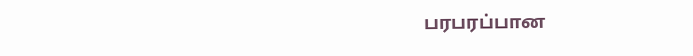பரபரப்பான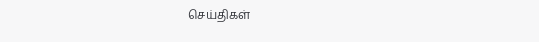செய்திகள்